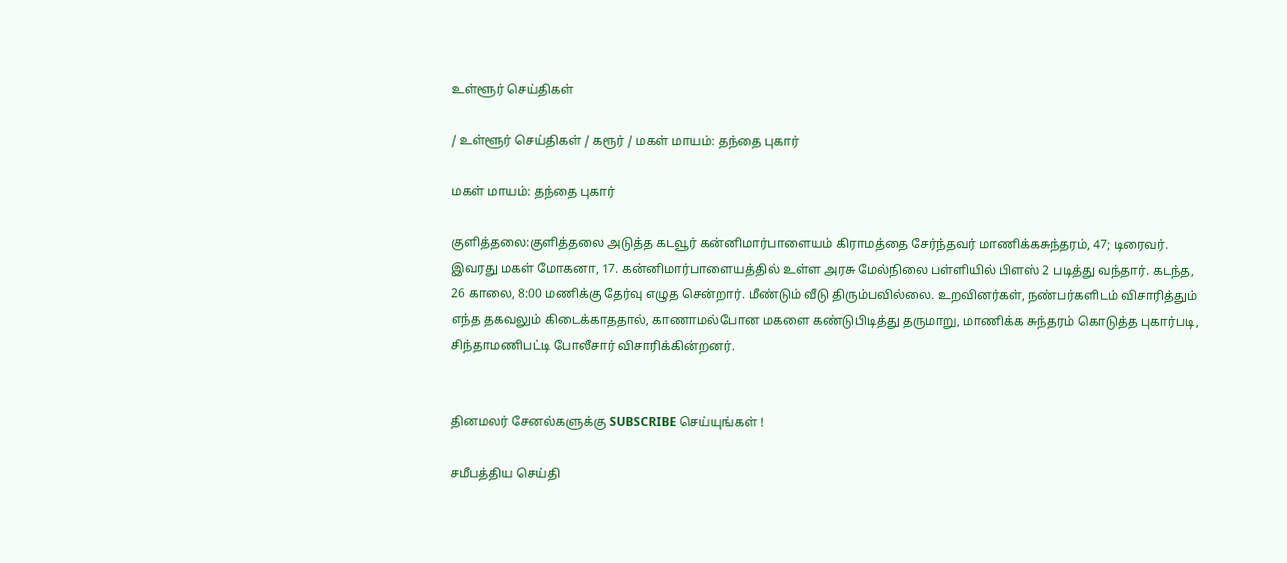உள்ளூர் செய்திகள்

/ உள்ளூர் செய்திகள் / கரூர் / மகள் மாயம்: தந்தை புகார்

மகள் மாயம்: தந்தை புகார்

குளித்தலை:குளித்தலை அடுத்த கடவூர் கன்னிமார்பாளையம் கிராமத்தை சேர்ந்தவர் மாணிக்கசுந்தரம், 47; டிரைவர். இவரது மகள் மோகனா, 17. கன்னிமார்பாளையத்தில் உள்ள அரசு மேல்நிலை பள்ளியில் பிளஸ் 2 படித்து வந்தார். கடந்த, 26 காலை, 8:00 மணிக்கு தேர்வு எழுத சென்றார். மீண்டும் வீடு திரும்பவில்லை. உறவினர்கள், நண்பர்களிடம் விசாரித்தும் எந்த தகவலும் கிடைக்காததால், காணாமல்போன மகளை கண்டுபிடித்து தருமாறு, மாணிக்க சுந்தரம் கொடுத்த புகார்படி, சிந்தாமணிபட்டி போலீசார் விசாரிக்கின்றனர்.


தினமலர் சேனல்களுக்கு SUBSCRIBE செய்யுங்கள் !

சமீபத்திய செய்தி